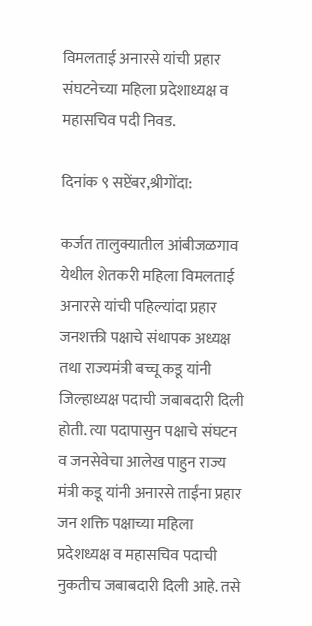विमलताई अनारसे यांची प्रहार संघटनेच्या महिला प्रदेशाध्यक्ष व महासचिव पदी निवड.

दिनांक ९ सप्टेंबर,श्रीगोंदा:

कर्जत तालुक्यातील आंबीजळगाव येथील शेतकरी महिला विमलताई अनारसे यांची पहिल्यांदा प्रहार जनशक्ती पक्षाचे संथापक अध्यक्ष तथा राज्यमंत्री बच्चू कडू यांनी जिल्हाध्यक्ष पदाची जबाबदारी दिली होती. त्या पदापासुन पक्षाचे संघटन व जनसेवेचा आलेख पाहुन राज्य मंत्री कडू यांनी अनारसे ताईंना प्रहार जन शक्ति पक्षाच्या महिला प्रदेशध्यक्ष व महासचिव पदाची नुकतीच जबाबदारी दिली आहे. तसे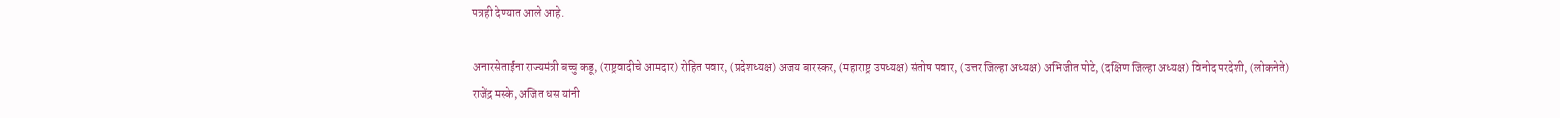पत्रही देण्यात आले आहे.

अनारसेताईंना राज्यमंत्री बच्चु कडू, (राष्ट्रवादीचे आमदार) रोहित पवार, (प्रदेशध्यक्ष) अजय बारस्कर, (महाराष्ट्र उपध्यक्ष) संतोष पवार, (उत्तर जिल्हा अध्यक्ष) अभिजीत पोटे, (दक्षिण जिल्हा अध्यक्ष) विनोद परदेशी, (लोकनेते) राजेंद्र मस्के, अजित धस यांनी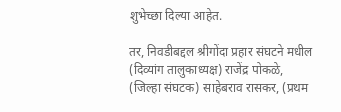शुभेच्छा दिल्या आहेत.

तर, निवडीबद्दल श्रीगोंदा प्रहार संघटने मधील (दिव्यांग तालुकाध्यक्ष) राजेंद्र पोकळे, (जिल्हा संघटक) साहेबराव रासकर, (प्रथम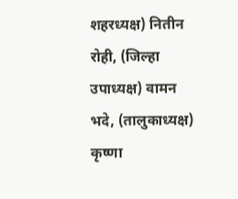शहरध्यक्ष) नितीन रोही, (जिल्हा उपाध्यक्ष) वामन भदे, (तालुकाध्यक्ष) कृष्णा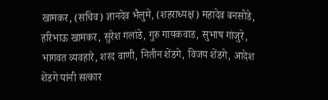खामकर, (सचिव) ज्ञानदेव भैलुमे, (शहराध्यक्ष) महादेव बनसोडे, हरिभाऊ खामकर, सुरेश गलांडे, गुरु गायकवाड, सुभाष गांजुरे, भागवत व्यवहारे, शरद वाणी, नितीन शेंडगे, विजय शेंडगे, आदेश शेंडगे यांनी सत्कार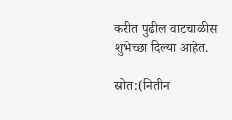करीत पुढील वाटचाळीस शुभेच्छा दिल्या आहेत.

स्रोत:(नितीन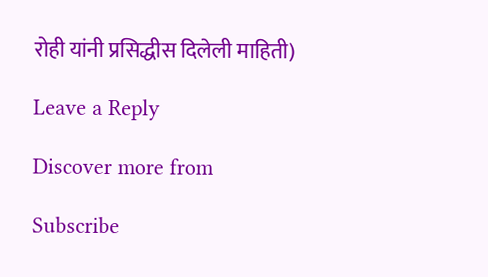रोही यांनी प्रसिद्धीस दिलेली माहिती)

Leave a Reply

Discover more from

Subscribe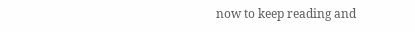now to keep reading and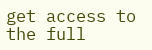get access to the full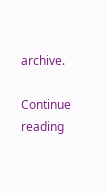archive.

Continue reading